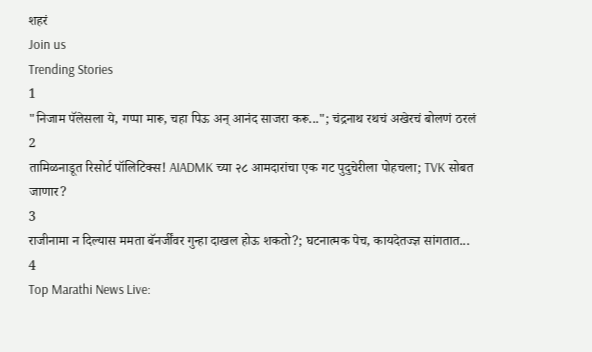शहरं
Join us
Trending Stories
1
"निजाम पॅलेसला ये, गप्पा मारू, चहा पिऊ अन् आनंद साजरा करू..."; चंद्रनाथ रथचं अखेरचं बोलणं ठरलं
2
तामिळनाडूत रिसोर्ट पॉलिटिक्स! AIADMK च्या २८ आमदारांचा एक गट पुदुचेरीला पोहचला; TVK सोबत जाणार?
3
राजीनामा न दिल्यास ममता बॅनर्जींवर गुन्हा दाखल होऊ शकतो?; घटनात्मक पेच, कायदेतज्ज्ञ सांगतात...
4
Top Marathi News Live: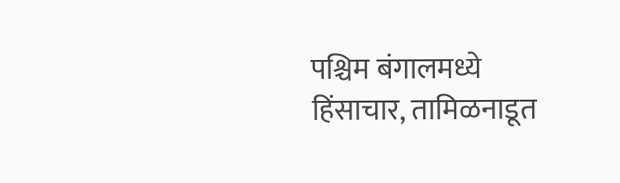पश्चिम बंगालमध्ये हिंसाचार, तामिळनाडूत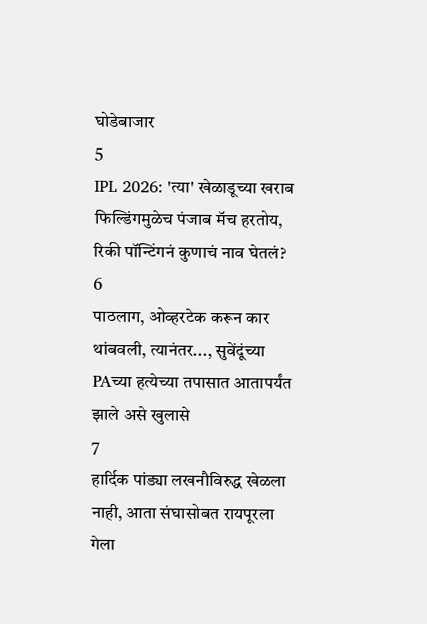घोडेबाजार
5
IPL 2026: 'त्या' खेळाडूच्या खराब फिल्डिंगमुळेच पंजाब मॅच हरतोय, रिकी पॉन्टिंगनं कुणाचं नाव घेतलं?
6
पाठलाग, ओव्हरटेक करून कार थांबवली, त्यानंतर..., सुवेंदूंच्या PAच्या हत्येच्या तपासात आतापर्यंत झाले असे खुलासे
7
हार्दिक पांड्या लखनौविरुद्ध खेळला नाही, आता संघासोबत रायपूरला गेला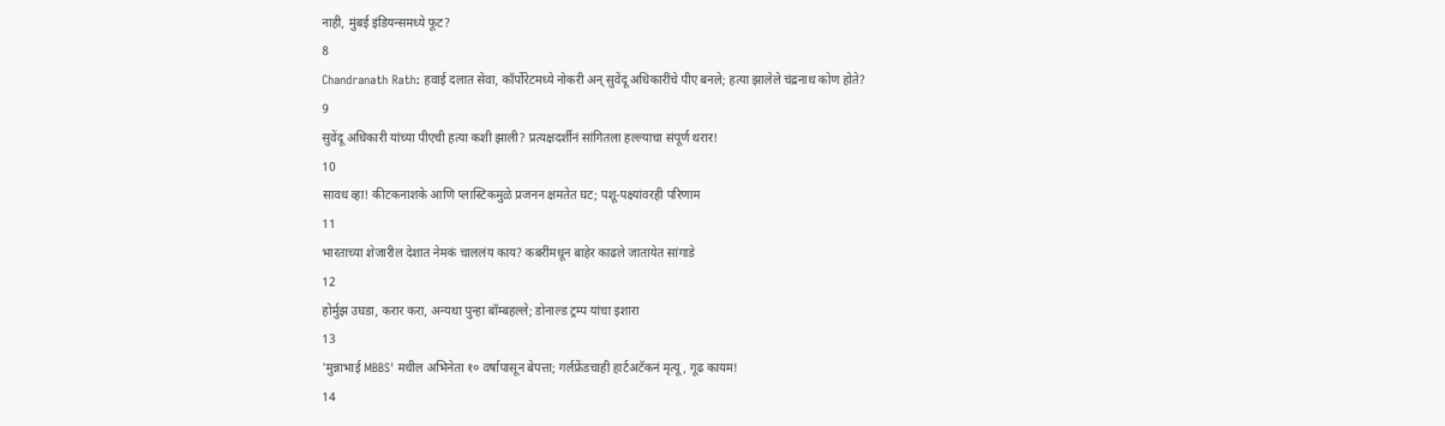नाही, मुंबई इंडियन्समध्ये फूट?
8
Chandranath Rath: हवाई दलात सेवा, कॉर्पोरेटमध्ये नोकरी अन् सुवेंदू अधिकारींचे पीए बनले; हत्या झालेले चंद्रनाथ कोण होते?
9
सुवेंदू अधिकारी यांच्या पीएची हत्या कशी झाली? प्रत्यक्षदर्शीनं सांगितला हल्ल्याचा संपूर्ण थरार!
10
सावध व्हा! कीटकनाशके आणि प्लास्टिकमुळे प्रजनन क्षमतेत घट; पशू-पक्ष्यांवरही परिणाम
11
भारताच्या शेजारील देशात नेमकं चाललंय काय? कबरींमधून बाहेर काढले जातायेत सांगाडे
12
होर्मुझ उघडा, करार करा, अन्यथा पुन्हा बॉम्बहल्ले; डोनाल्ड ट्रम्प यांचा इशारा
13
'मुन्नाभाई MBBS' मधील अभिनेता १० वर्षापासून बेपत्ता; गर्लफ्रेंडचाही हार्टअटॅकनं मृत्यू, गूढ कायम!
14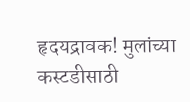हृदयद्रावक! मुलांच्या कस्टडीसाठी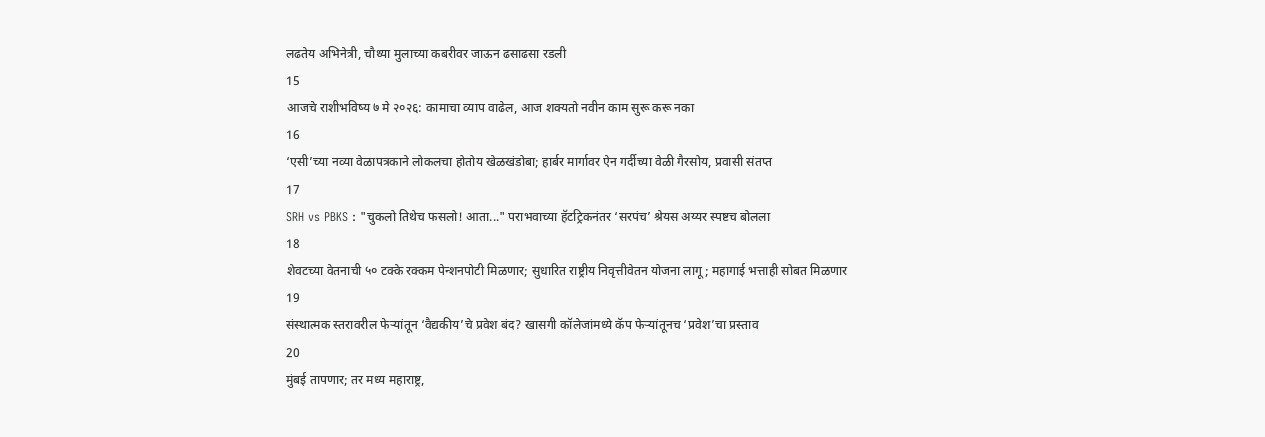लढतेय अभिनेत्री, चौथ्या मुलाच्या कबरीवर जाऊन ढसाढसा रडली
15
आजचे राशीभविष्य ७ मे २०२६: कामाचा व्याप वाढेल, आज शक्यतो नवीन काम सुरू करू नका
16
‘एसी’च्या नव्या वेळापत्रकाने लोकलचा होतोय खेळखंडोबा; हार्बर मार्गावर ऐन गर्दीच्या वेळी गैरसोय, प्रवासी संतप्त
17
SRH vs PBKS : "चुकलो तिथेच फसलो! आता..." पराभवाच्या हॅटट्रिकनंतर ‘सरपंच’ श्रेयस अय्यर स्पष्टच बोलला
18
शेवटच्या वेतनाची ५० टक्के रक्कम पेन्शनपोटी मिळणार; सुधारित राष्ट्रीय निवृत्तीवेतन योजना लागू; महागाई भत्ताही सोबत मिळणार
19
संस्थात्मक स्तरावरील फेऱ्यांतून ‘वैद्यकीय’चे प्रवेश बंद? खासगी कॉलेजांमध्ये कॅप फेऱ्यांतूनच ‘प्रवेश’चा प्रस्ताव
20
मुंबई तापणार; तर मध्य महाराष्ट्र,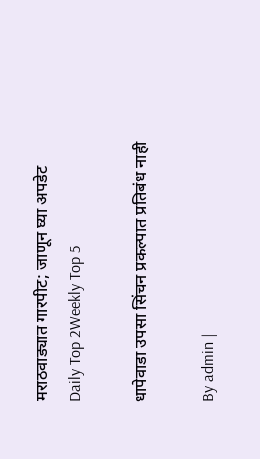मराठवाड्यात गारपीट; जाणून घ्या अपडेट
Daily Top 2Weekly Top 5

धापेवाडा उपसा सिंचन प्रकल्पात प्रतिबंध नाही

By admin |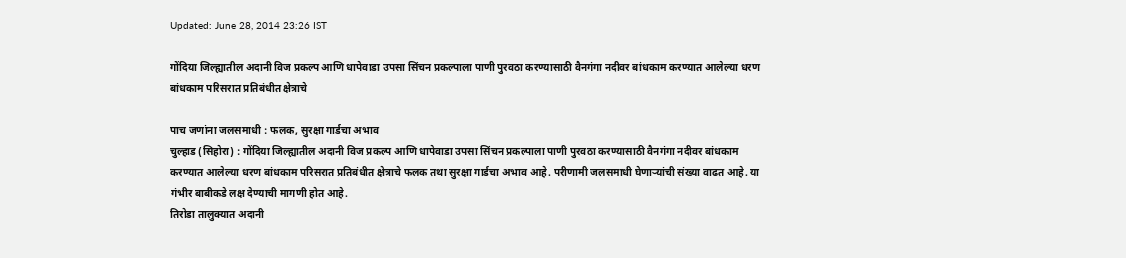Updated: June 28, 2014 23:26 IST

गोंदिया जिल्ह्यातील अदानी विज प्रकल्प आणि धापेवाडा उपसा सिंचन प्रकल्पाला पाणी पुरवठा करण्यासाठी वैनगंगा नदीवर बांधकाम करण्यात आलेल्या धरण बांधकाम परिसरात प्रतिबंधीत क्षेत्राचे

पाच जणांना जलसमाधी : फलक, सुरक्षा गार्डचा अभाव
चुल्हाड (सिहोरा) : गोंदिया जिल्ह्यातील अदानी विज प्रकल्प आणि धापेवाडा उपसा सिंचन प्रकल्पाला पाणी पुरवठा करण्यासाठी वैनगंगा नदीवर बांधकाम करण्यात आलेल्या धरण बांधकाम परिसरात प्रतिबंधीत क्षेत्राचे फलक तथा सुरक्षा गार्डचा अभाव आहे. परीणामी जलसमाधी घेणाऱ्यांची संख्या वाढत आहे. या गंभीर बाबीकडे लक्ष देण्याची मागणी होत आहे.
तिरोडा तालुक्यात अदानी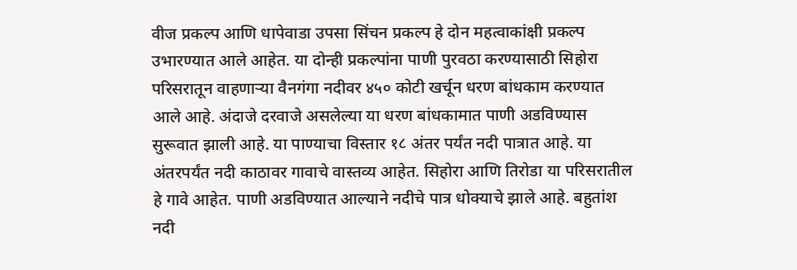वीज प्रकल्प आणि धापेवाडा उपसा सिंचन प्रकल्प हे दोन महत्वाकांक्षी प्रकल्प उभारण्यात आले आहेत. या दोन्ही प्रकल्पांना पाणी पुरवठा करण्यासाठी सिहोरा परिसरातून वाहणाऱ्या वैनगंगा नदीवर ४५० कोटी खर्चून धरण बांधकाम करण्यात आले आहे. अंदाजे दरवाजे असलेल्या या धरण बांधकामात पाणी अडविण्यास सुरूवात झाली आहे. या पाण्याचा विस्तार १८ अंतर पर्यंत नदी पात्रात आहे. या अंतरपर्यंत नदी काठावर गावाचे वास्तव्य आहेत. सिहोरा आणि तिरोडा या परिसरातील हे गावे आहेत. पाणी अडविण्यात आल्याने नदीचे पात्र धोक्याचे झाले आहे. बहुतांश नदी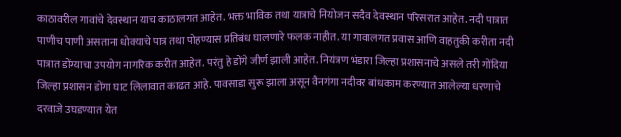काठावरील गावांचे देवस्थान याच काठालगत आहेत. भक्त भाविक तथा यात्राचे नियोजन सदैव देवस्थान परिसरात आहेत. नदी पात्रात पाणीच पाणी असताना धोक्याचे पात्र तथा पोहण्यास प्रतिबंध घालणारे फलक नाहीत. या गावालगत प्रवास आणि वाहतुकी करीता नदी पात्रात डोंग्याचा उपयोग नागरिक करीत आहेत. परंतु हे डोंगे जीर्ण झाली आहेत. नियंत्रण भंडारा जिल्हा प्रशासनाचे असले तरी गोंदिया जिल्हा प्रशासन डोंगा घाट लिलावात काढत आहे. पावसाडा सुरू झाला असून वैनगंगा नदीवर बांधकाम करण्यात आलेल्या धरणाचे दरवाजे उघडण्यात येत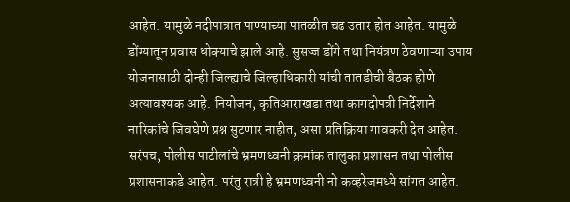आहेत. यामुळे नदीपात्रात पाण्याच्या पातळीत चढ उतार होत आहेत. यामुळे डोंग्यातून प्रवास धोक्याचे झाले आहे. सुसज्ज डोंगे तथा नियंत्रण ठेवणाऱ्या उपाय योजनासाठी दोन्ही जिल्ह्याचे जिल्हाधिकारी यांची तातडीची बैठक होणे अत्यावश्यक आहे. नियोजन, कृतिआराखडा तथा कागदोपत्री निर्देशाने नारिकांचे जिवघेणे प्रश्न सुटणार नाहीत, असा प्रतिक्रिया गावकरी देत आहेत. सरंपच, पोलीस पाटीलांचे भ्रमणध्वनी क्रमांक तालुका प्रशासन तथा पोलीस प्रशासनाकडे आहेत. परंतु रात्री हे भ्रमणध्वनी नो कव्हरेजमध्ये सांगत आहेत.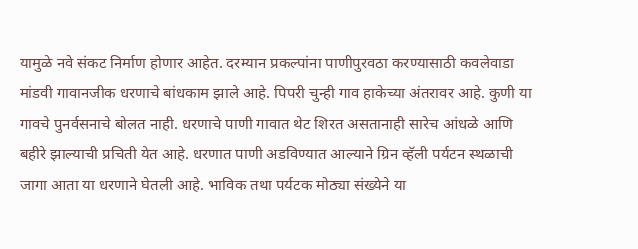यामुळे नवे संकट निर्माण होणार आहेत. दरम्यान प्रकल्पांना पाणीपुरवठा करण्यासाठी कवलेवाडा मांडवी गावानजीक धरणाचे बांधकाम झाले आहे. पिपरी चुन्ही गाव हाकेच्या अंतरावर आहे. कुणी या गावचे पुनर्वसनाचे बोलत नाही. धरणाचे पाणी गावात थेट शिरत असतानाही सारेच आंधळे आणि बहीरे झाल्याची प्रचिती येत आहे. धरणात पाणी अडविण्यात आल्याने ग्रिन व्हॅली पर्यटन स्थळाची जागा आता या धरणाने घेतली आहे. भाविक तथा पर्यटक मोठ्या संख्येने या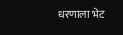धरणाला भेट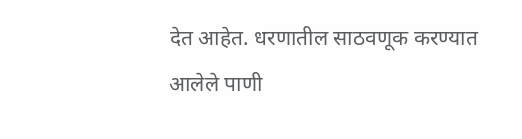देत आहेत. धरणातील साठवणूक करण्यात आलेले पाणी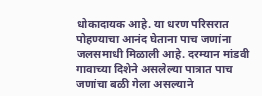धोकादायक आहे. या धरण परिसरात पोहण्याचा आनंद घेताना पाच जणांना जलसमाधी मिळाली आहे. दरम्यान मांडवी गावाच्या दिशेने असलेल्या पात्रात पाच जणांचा बळी गेला असल्याने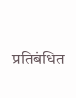प्रतिबंधित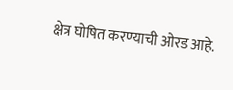क्षेत्र घोषित करण्याची ओरड आहे.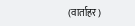(वार्ताहर)